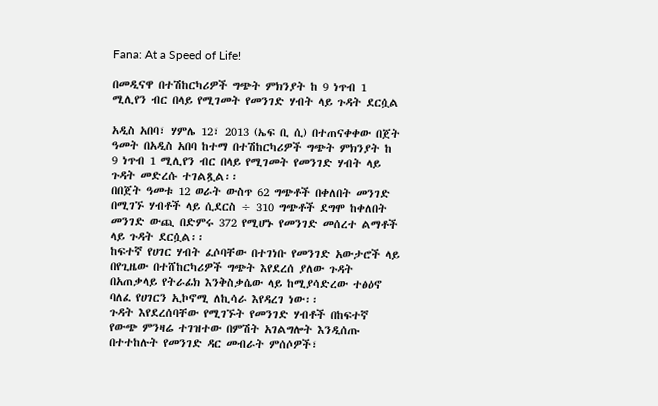Fana: At a Speed of Life!

በመዲናዋ በተሽከርካሪዎች ግጭት ምክንያት ከ 9 ነጥብ 1 ሚሊየን ብር በላይ የሚገመት የመንገድ ሃብት ላይ ጉዳት ደርሷል

አዲስ አበባ፣ ሃምሌ 12፣ 2013 (ኤፍ ቢ ሲ) በተጠናቀቀው በጀት ዓመት በአዲስ አበባ ከተማ በተሽከርካሪዎች ግጭት ምክንያት ከ 9 ነጥብ 1 ሚሊየን ብር በላይ የሚገመት የመንገድ ሃብት ላይ ጉዳት መድረሱ ተገልጿል፡፡
በበጀት ዓመቱ 12 ወራት ውስጥ 62 ግጭቶች በቀለበት መንገድ በሚገኙ ሃብቶች ላይ ሲደርስ ÷ 310 ግጭቶች ደግሞ ከቀለበት መንገድ ውጪ በድምሩ 372 የሚሆኑ የመንገድ መሰረተ ልማቶች ላይ ጉዳት ደርሷል፡፡
ከፍተኛ የሀገር ሃብት ፈሶባቸው በተገነቡ የመንገድ አውታሮች ላይ በየጊዜው በተሸከርካሪዎች ግጭት እየደረሰ ያለው ጉዳት በአጠቃላይ የትራፊክ እንቅስቃሴው ላይ ከሚያሳድረው ተፅዕኖ ባለፈ የሀገርን ኢኮኖሚ ለኪሳራ እየዳረገ ነው፡፡
ጉዳት እየደረሰባቸው የሚገኙት የመንገድ ሃብቶች በከፍተኛ የውጭ ምንዛሬ ተገዝተው በምሽት አገልግሎት እንዲሰጡ በተተከሉት የመንገድ ዳር መብራት ምሰሶዎች፣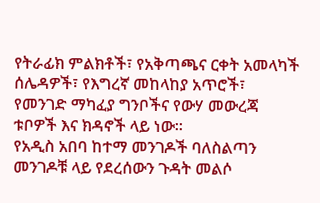የትራፊክ ምልክቶች፣ የአቅጣጫና ርቀት አመላካች ሰሌዳዎች፣ የእግረኛ መከላከያ አጥሮች፣ የመንገድ ማካፈያ ግንቦችና የውሃ መውረጃ ቱቦዎች እና ክዳኖች ላይ ነው፡፡
የአዲስ አበባ ከተማ መንገዶች ባለስልጣን መንገዶቹ ላይ የደረሰውን ጉዳት መልሶ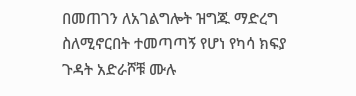በመጠገን ለአገልግሎት ዝግጁ ማድረግ ስለሚኖርበት ተመጣጣኝ የሆነ የካሳ ክፍያ ጉዳት አድራሾቹ ሙሉ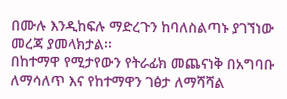በሙሉ እንዲከፍሉ ማድረጉን ከባለስልጣኑ ያገኘነው መረጃ ያመላክታል፡፡
በከተማዋ የሚታየውን የትራፊክ መጨናነቅ በአግባቡ ለማሳለጥ እና የከተማዋን ገፅታ ለማሻሻል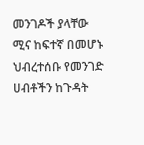መንገዶች ያላቸው ሚና ከፍተኛ በመሆኑ ህብረተሰቡ የመንገድ ሀብቶችን ከጉዳት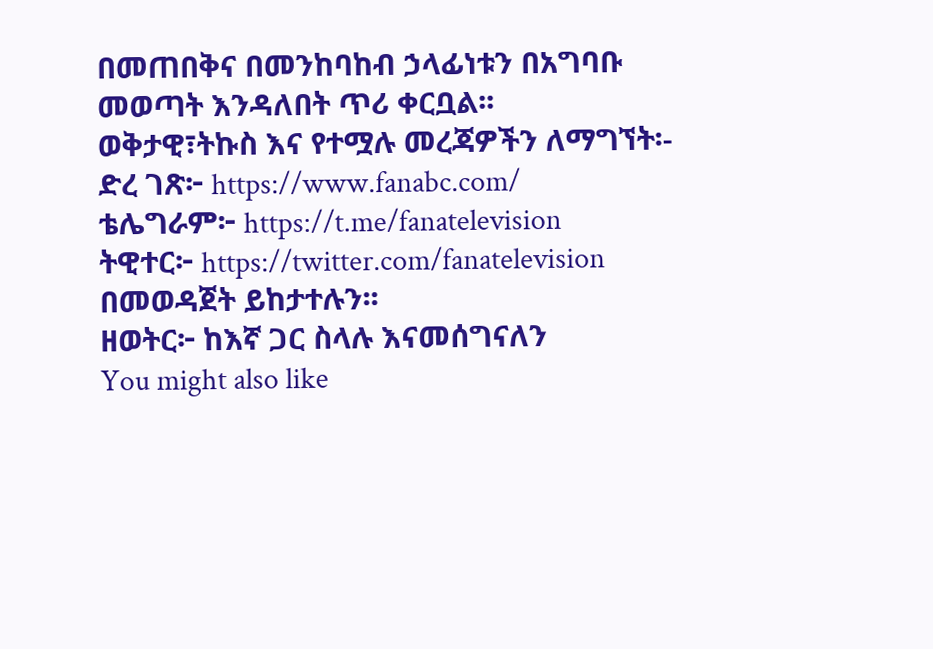በመጠበቅና በመንከባከብ ኃላፊነቱን በአግባቡ መወጣት እንዳለበት ጥሪ ቀርቧል፡፡
ወቅታዊ፣ትኩስ እና የተሟሉ መረጃዎችን ለማግኘት፡-
ድረ ገጽ፦ https://www.fanabc.com/
ቴሌግራም፦ https://t.me/fanatelevision
ትዊተር፦ https://twitter.com/fanatelevision በመወዳጀት ይከታተሉን፡፡
ዘወትር፦ ከእኛ ጋር ስላሉ እናመሰግናለን
You might also like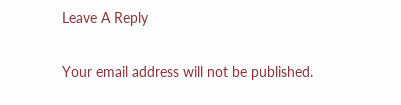Leave A Reply

Your email address will not be published.